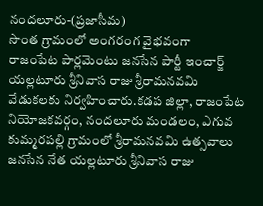నందలూరు-(ప్రజాసీమ)
సొంత గ్రామంలో అంగరంగ వైభవంగా
రాజంపేట పార్లమెంటు జనసేన పార్టీ ఇంచార్జ్ యల్లటూరు శ్రీనివాస రాజు శ్రీరామనవమి వేడుకలకు నిర్వహించారు.కడప జిల్లా, రాజంపేట నియోజకవర్గం, నందలూరు మండలం, ఎగువ కుమ్మరపల్లి గ్రామంలో శ్రీరామనవమి ఉత్సవాలు జనసేన నేత యల్లటూరు శ్రీనివాస రాజు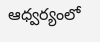ఆధ్వర్యంలో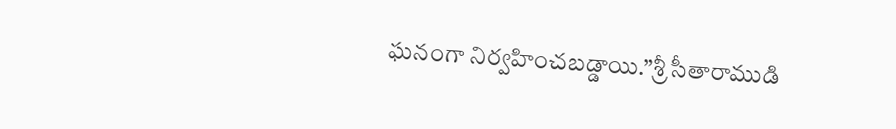ఘనంగా నిర్వహించబడ్డాయి.”శ్రీ సీతారాముడి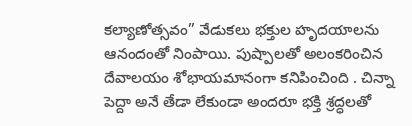కల్యాణోత్సవం” వేడుకలు భక్తుల హృదయాలను ఆనందంతో నింపాయి. పుష్పాలతో అలంకరించిన దేవాలయం శోభాయమానంగా కనిపించింది . చిన్నా పెద్దా అనే తేడా లేకుండా అందరూ భక్తి శ్రద్ధలతో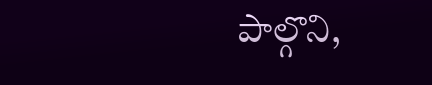పాల్గొని,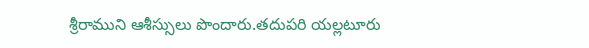శ్రీరాముని ఆశీస్సులు పొందారు.తదుపరి యల్లటూరు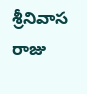శ్రీనివాస రాజు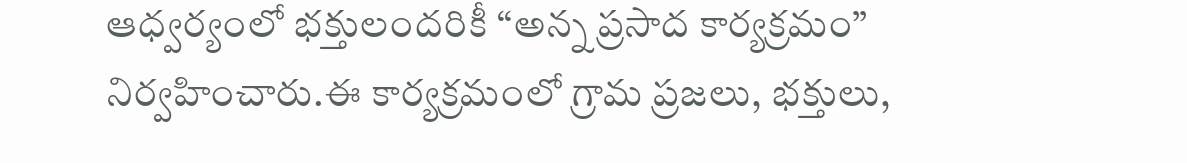ఆధ్వర్యంలో భక్తులందరికీ “అన్న ప్రసాద కార్యక్రమం” నిర్వహించారు.ఈ కార్యక్రమంలో గ్రామ ప్రజలు, భక్తులు,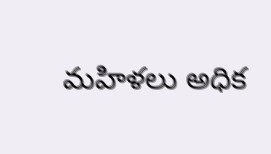మహిళలు అధిక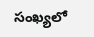సంఖ్యలో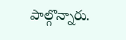పాల్గొన్నారు.